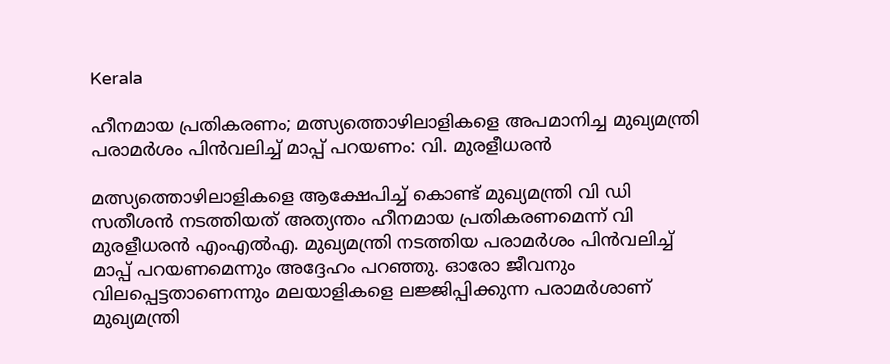Kerala

ഹീനമായ പ്രതികരണം; മത്സ്യത്തൊഴിലാളികളെ അപമാനിച്ച മുഖ്യമന്ത്രി പരാമർശം പിൻവലിച്ച് മാപ്പ് പറയണം: വി. മുരളീധരൻ

മത്സ്യത്തൊഴിലാളികളെ ആക്ഷേപിച്ച് കൊണ്ട് മുഖ്യമന്ത്രി വി ഡി സതീശന്‍ നടത്തിയത് അത്യന്തം ഹീനമായ പ്രതികരണമെന്ന് വി മുരളീധരന്‍ എംഎല്‍എ. മുഖ്യമന്ത്രി നടത്തിയ പരാമര്‍ശം പിന്‍വലിച്ച് മാപ്പ് പറയണമെന്നും അദ്ദേഹം പറഞ്ഞു. ഓരോ ജീവനും വിലപ്പെട്ടതാണെന്നും മലയാളികളെ ലജ്ജിപ്പിക്കുന്ന പരാമര്‍ശാണ് മുഖ്യമന്ത്രി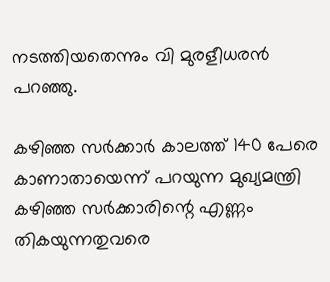നടത്തിയതെന്നും വി മുരളീധരന്‍ പറഞ്ഞു.

കഴിഞ്ഞ സര്‍ക്കാര്‍ കാലത്ത് 140 പേരെ കാണാതായെന്ന് പറയുന്ന മുഖ്യമന്ത്രി കഴിഞ്ഞ സര്‍ക്കാരിന്റെ എണ്ണം തികയുന്നതുവരെ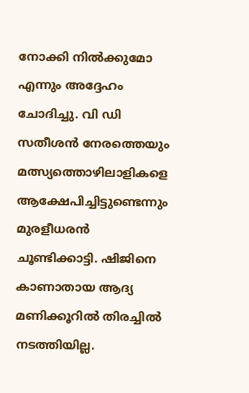നോക്കി നില്‍ക്കുമോ എന്നും അദ്ദേഹം ചോദിച്ചു. വി ഡി സതീശന്‍ നേരത്തെയും മത്സ്യത്തൊഴിലാളികളെ ആക്ഷേപിച്ചിട്ടുണ്ടെന്നും മുരളീധരന്‍ ചൂണ്ടിക്കാട്ടി. ഷിജിനെ കാണാതായ ആദ്യ മണിക്കൂറില്‍ തിരച്ചില്‍ നടത്തിയില്ല.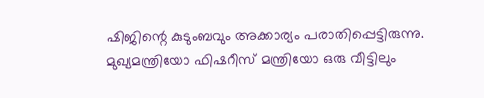ഷിജിന്റെ കുടുംബവും അക്കാര്യം പരാതിപ്പെട്ടിരുന്നു. മുഖ്യമന്ത്രിയോ ഫിഷറീസ് മന്ത്രിയോ ഒരു വീട്ടിലും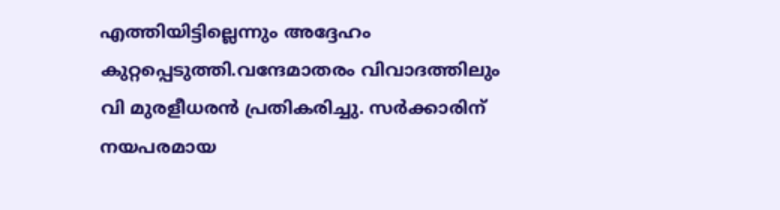എത്തിയിട്ടില്ലെന്നും അദ്ദേഹം കുറ്റപ്പെടുത്തി.വന്ദേമാതരം വിവാദത്തിലും വി മുരളീധരന്‍ പ്രതികരിച്ചു. സര്‍ക്കാരിന് നയപരമായ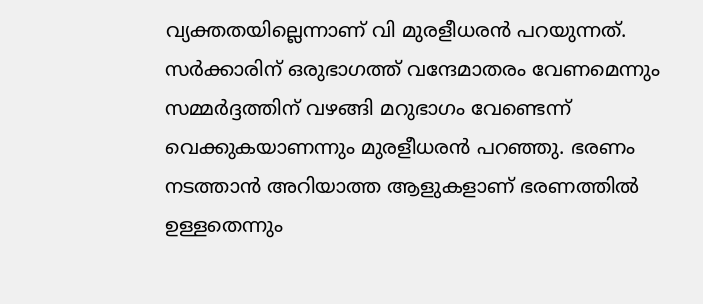വ്യക്തതയില്ലെന്നാണ് വി മുരളീധരന്‍ പറയുന്നത്. സര്‍ക്കാരിന് ഒരുഭാഗത്ത് വന്ദേമാതരം വേണമെന്നും സമ്മര്‍ദ്ദത്തിന് വഴങ്ങി മറുഭാഗം വേണ്ടെന്ന് വെക്കുകയാണന്നും മുരളീധരന്‍ പറഞ്ഞു. ഭരണം നടത്താന്‍ അറിയാത്ത ആളുകളാണ് ഭരണത്തില്‍ ഉള്ളതെന്നും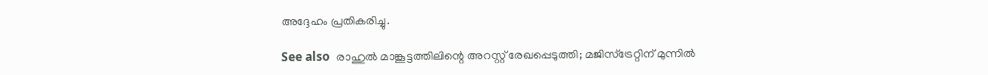അദ്ദേഹം പ്രതികരിച്ചു.

See also  രാഹുൽ മാങ്കൂട്ടത്തിലിന്റെ അറസ്റ്റ് രേഖപ്പെടുത്തി; മജിസ്‌ട്രേറ്റിന് മുന്നിൽ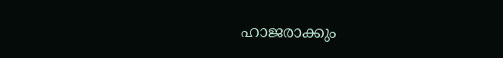ഹാജരാക്കും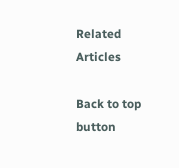Related Articles

Back to top button